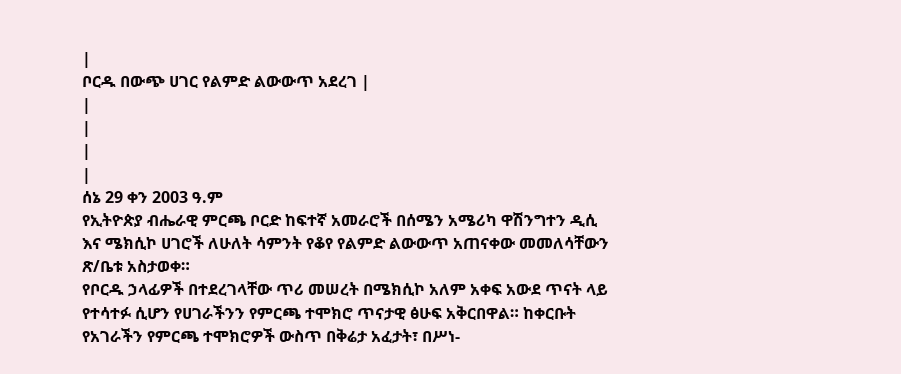|
ቦርዱ በውጭ ሀገር የልምድ ልውውጥ አደረገ |
|
|
|
|
ሰኔ 29 ቀን 2003 ዓ.ም
የኢትዮጵያ ብሔራዊ ምርጫ ቦርድ ከፍተኛ አመራሮች በሰሜን አሜሪካ ዋሽንግተን ዲሲ እና ሜክሲኮ ሀገሮች ለሁለት ሳምንት የቆየ የልምድ ልውውጥ አጠናቀው መመለሳቸውን ጽ/ቤቱ አስታወቀ።
የቦርዱ ኃላፊዎች በተደረገላቸው ጥሪ መሠረት በሜክሲኮ አለም አቀፍ አውደ ጥናት ላይ የተሳተፉ ሲሆን የሀገራችንን የምርጫ ተሞክሮ ጥናታዊ ፅሁፍ አቅርበዋል። ከቀርቡት የአገራችን የምርጫ ተሞክሮዎች ውስጥ በቅሬታ አፈታት፣ በሥነ-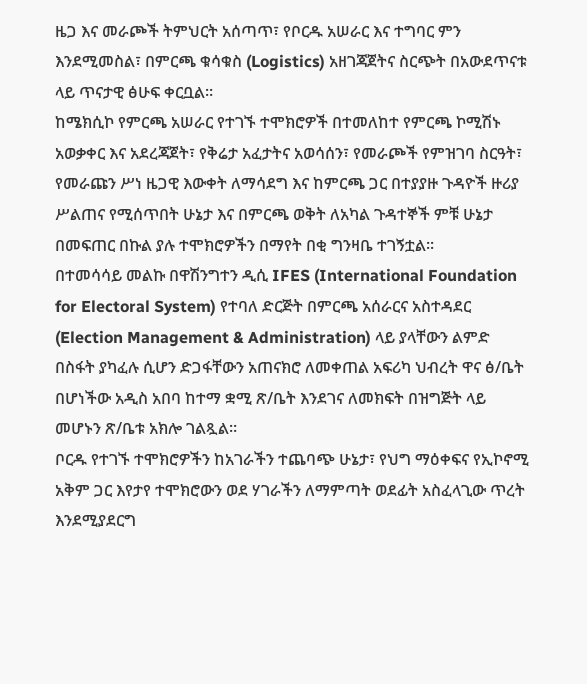ዜጋ እና መራጮች ትምህርት አሰጣጥ፣ የቦርዱ አሠራር እና ተግባር ምን እንደሚመስል፣ በምርጫ ቁሳቁስ (Logistics) አዘገጃጀትና ስርጭት በአውደጥናቱ ላይ ጥናታዊ ፅሁፍ ቀርቧል።
ከሜክሲኮ የምርጫ አሠራር የተገኙ ተሞክሮዎች በተመለከተ የምርጫ ኮሚሽኑ አወቃቀር እና አደረጃጀት፣ የቅሬታ አፈታትና አወሳሰን፣ የመራጮች የምዝገባ ስርዓት፣ የመራጩን ሥነ ዜጋዊ እውቀት ለማሳደግ እና ከምርጫ ጋር በተያያዙ ጉዳዮች ዙሪያ ሥልጠና የሚሰጥበት ሁኔታ እና በምርጫ ወቅት ለአካል ጉዳተኞች ምቹ ሁኔታ በመፍጠር በኩል ያሉ ተሞክሮዎችን በማየት በቂ ግንዛቤ ተገኝቷል፡፡
በተመሳሳይ መልኩ በዋሽንግተን ዲሲ IFES (International Foundation for Electoral System) የተባለ ድርጅት በምርጫ አሰራርና አስተዳደር (Election Management & Administration) ላይ ያላቸውን ልምድ በስፋት ያካፈሉ ሲሆን ድጋፋቸውን አጠናክሮ ለመቀጠል አፍሪካ ህብረት ዋና ፅ/ቤት በሆነችው አዲስ አበባ ከተማ ቋሚ ጽ/ቤት እንደገና ለመክፍት በዝግጅት ላይ መሆኑን ጽ/ቤቱ አክሎ ገልጿል።
ቦርዱ የተገኙ ተሞክሮዎችን ከአገራችን ተጨባጭ ሁኔታ፣ የህግ ማዕቀፍና የኢኮኖሚ አቅም ጋር እየታየ ተሞክሮውን ወደ ሃገራችን ለማምጣት ወደፊት አስፈላጊው ጥረት እንደሚያደርግ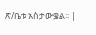ጽ/ቤቱ አስታውቌል፡፡ |